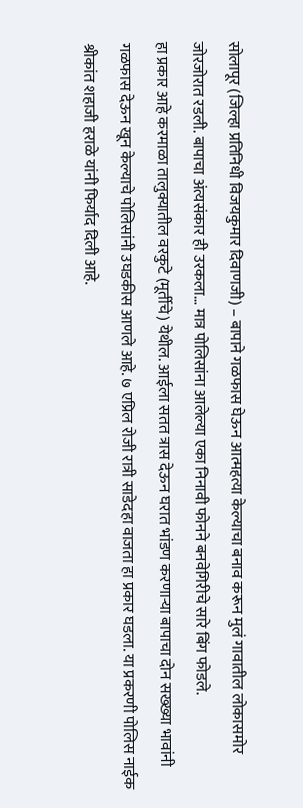सोलापूर (जिल्हा प्रतिनिधी विजयकुमार दिवाणजी) – बापाने गळफास घेऊन आत्महत्या केल्याचा बनाव करून मुलं गावातील लोकासमोर जोरजोरात रडली. बापाचा अंत्यसंकार ही उरकला… मात्र पोलिसांना आलेल्या एका निनावी फोनने बनवेगिरीचे सारे बिंग फोडले.
हा प्रकार आहे करमाळा तालुक्यातील वरकुटे (मूर्तीचे) येथील. आईला सतत त्रास देऊन घरात भांडण करणाऱ्या बापाचा दोन सख्ख्या भावांनी गळफास देऊन खून केल्याचे पोलिसांनी उघडकीस आणले आहे. ७ एप्रिल रोजी रात्री साडेदहा वाजता हा प्रकार घडला. या प्रकरणी पोलिस नाईक श्रीकांत शहाजी हराळे यांनी फिर्याद दिली आहे.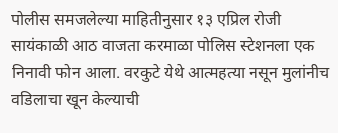पोलीस समजलेल्या माहितीनुसार १३ एप्रिल रोजी सायंकाळी आठ वाजता करमाळा पोलिस स्टेशनला एक निनावी फोन आला. वरकुटे येथे आत्महत्या नसून मुलांनीच वडिलाचा खून केल्याची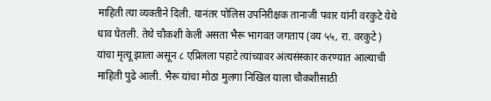माहिती त्या व्यक्तीने दिली. यानंतर पोलिस उपनिरीक्षक तानाजी पवार यांनी वरकुटे येथे धाव घेतली. तेथे चौकशी केली असता भैरू भागवत जगताप (वय ५५, रा. वरकुटे) यांचा मृत्यू झाला असून ८ एप्रिलला पहाटे त्यांच्यावर अंत्यसंस्कार करण्यात आल्याची माहिती पुढे आली. भैरू यांचा मोठा मुलगा निखिल याला चौकशीसाठी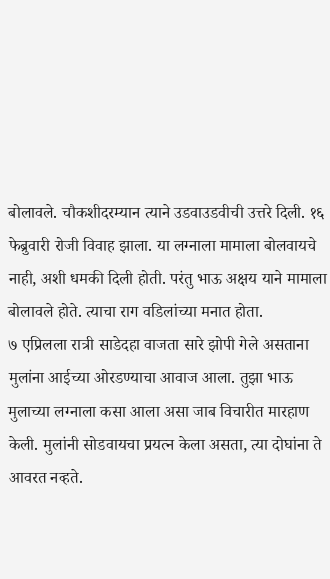बोलावले. चौकशीदरम्यान त्याने उडवाउडवीची उत्तरे दिली. १६ फेब्रुवारी रोजी विवाह झाला. या लग्नाला मामाला बोलवायचे नाही, अशी धमकी दिली होती. परंतु भाऊ अक्षय याने मामाला बोलावले होते. त्याचा राग वडिलांच्या मनात होता.
७ एप्रिलला रात्री साडेदहा वाजता सारे झोपी गेले असताना मुलांना आईच्या ओरडण्याचा आवाज आला. तुझा भाऊ मुलाच्या लग्नाला कसा आला असा जाब विचारीत मारहाण केली. मुलांनी सोडवायचा प्रयत्न केला असता, त्या दोघांना ते आवरत नव्हते.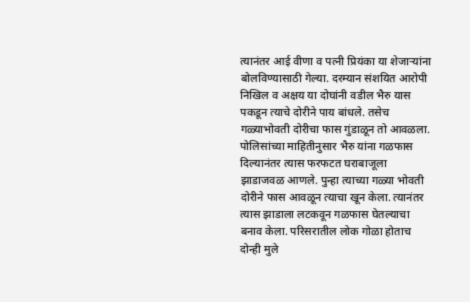त्यानंतर आई वीणा व पत्नी प्रियंका या शेजाऱ्यांना बोलविण्यासाठी गेल्या. दरम्यान संशयित आरोपी निखिल व अक्षय या दोघांनी वडील भैरु यास पकडून त्याचे दोरीने पाय बांधले. तसेच गळ्याभोवती दोरीचा फास गुंडाळून तो आवळला.
पोलिसांच्या माहितीनुसार भैरु यांना गळफास दिल्यानंतर त्यास फरफटत घराबाजूला झाडाजवळ आणले. पुन्हा त्याच्या गळ्या भोवती दोरीने फास आवळून त्याचा खून केला. त्यानंतर त्यास झाडाला लटकवून गळफास घेतल्याचा बनाव केला. परिसरातील लोक गोळा होताच दोन्ही मुले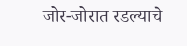जोर-जोरात रडल्याचे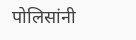पोलिसांनी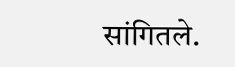सांगितले.